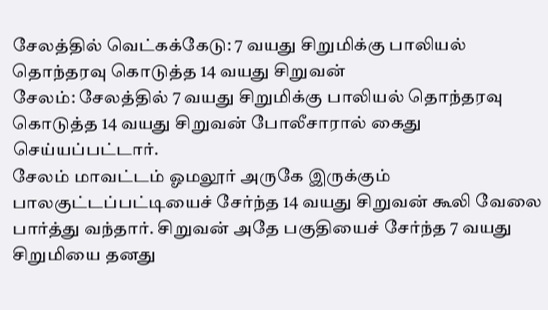சேலத்தில் வெட்கக்கேடு: 7 வயது சிறுமிக்கு பாலியல் தொந்தரவு கொடுத்த 14 வயது சிறுவன்
சேலம்: சேலத்தில் 7 வயது சிறுமிக்கு பாலியல் தொந்தரவு கொடுத்த 14 வயது சிறுவன் போலீசாரால் கைது செய்யப்பட்டார்.
சேலம் மாவட்டம் ஓமலூர் அருகே இருக்கும் பாலகுட்டப்பட்டியைச் சேர்ந்த 14 வயது சிறுவன் கூலி வேலை பார்த்து வந்தார். சிறுவன் அதே பகுதியைச் சேர்ந்த 7 வயது சிறுமியை தனது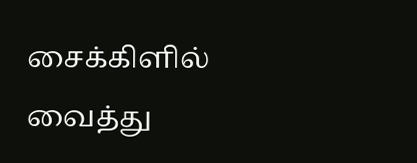சைக்கிளில் வைத்து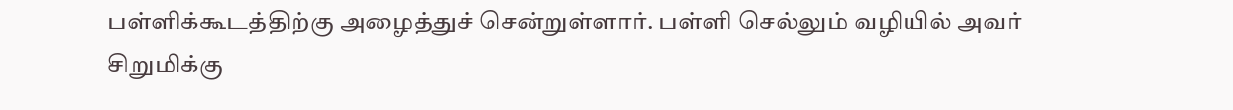பள்ளிக்கூடத்திற்கு அழைத்துச் சென்றுள்ளார். பள்ளி செல்லும் வழியில் அவர் சிறுமிக்கு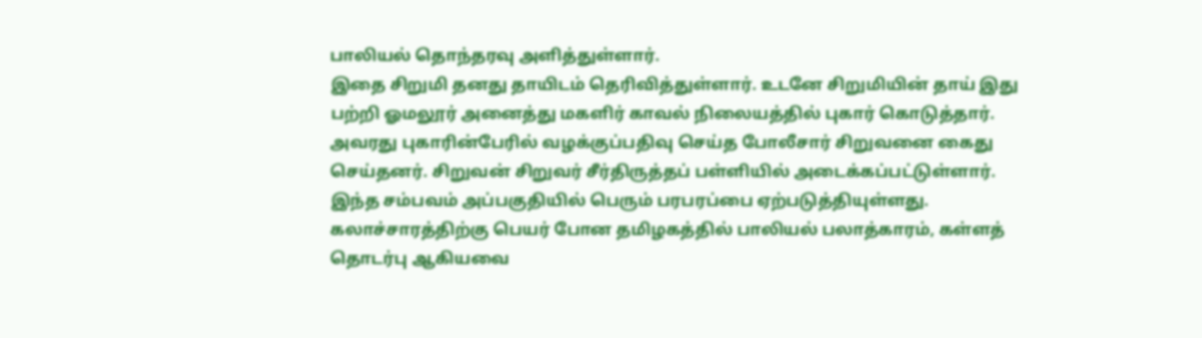பாலியல் தொந்தரவு அளித்துள்ளார்.
இதை சிறுமி தனது தாயிடம் தெரிவித்துள்ளார். உடனே சிறுமியின் தாய் இது பற்றி ஓமலூர் அனைத்து மகளிர் காவல் நிலையத்தில் புகார் கொடுத்தார். அவரது புகாரின்பேரில் வழக்குப்பதிவு செய்த போலீசார் சிறுவனை கைது செய்தனர். சிறுவன் சிறுவர் சீர்திருத்தப் பள்ளியில் அடைக்கப்பட்டுள்ளார்.
இந்த சம்பவம் அப்பகுதியில் பெரும் பரபரப்பை ஏற்படுத்தியுள்ளது.
கலாச்சாரத்திற்கு பெயர் போன தமிழகத்தில் பாலியல் பலாத்காரம், கள்ளத் தொடர்பு ஆகியவை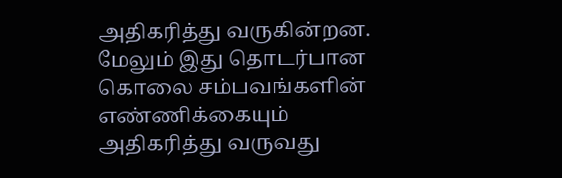அதிகரித்து வருகின்றன. மேலும் இது தொடர்பான கொலை சம்பவங்களின் எண்ணிக்கையும் அதிகரித்து வருவது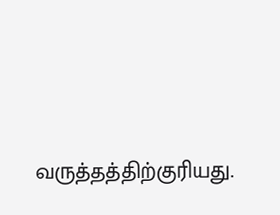வருத்தத்திற்குரியது.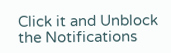Click it and Unblock the Notifications